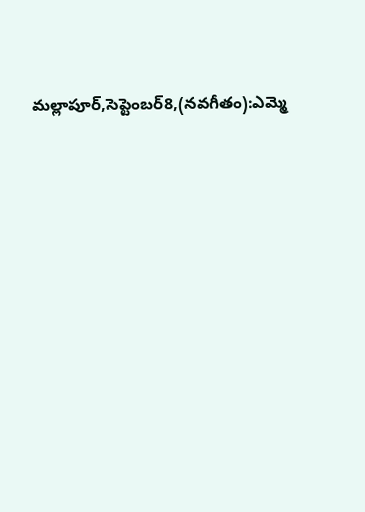మల్లాపూర్,సెప్టెంబర్8,(నవగీతం):ఎమ్మె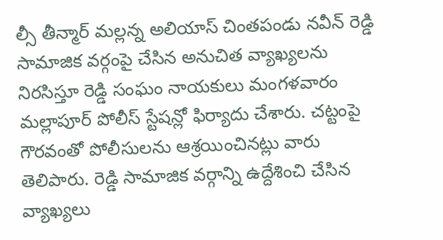ల్సీ తీన్మార్ మల్లన్న అలియాస్ చింతపండు నవీన్ రెడ్డి సామాజిక వర్గంపై చేసిన అనుచిత వ్యాఖ్యలను నిరసిస్తూ రెడ్డి సంఘం నాయకులు మంగళవారం మల్లాపూర్ పోలీస్ స్టేషన్లో ఫిర్యాదు చేశారు. చట్టంపై గౌరవంతో పోలీసులను ఆశ్రయించినట్లు వారు తెలిపారు. రెడ్డి సామాజిక వర్గాన్ని ఉద్దేశించి చేసిన వ్యాఖ్యలు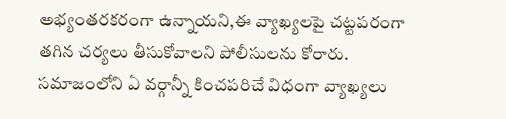అభ్యంతరకరంగా ఉన్నాయని,ఈ వ్యాఖ్యలపై చట్టపరంగా తగిన చర్యలు తీసుకోవాలని పోలీసులను కోరారు. సమాజంలోని ఏ వర్గాన్నీ కించపరిచే విధంగా వ్యాఖ్యలు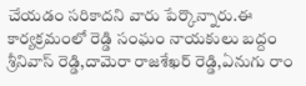చేయడం సరికాదని వారు పేర్కొన్నారు.ఈ కార్యక్రమంలో రెడ్డి సంఘం నాయకులు బద్దం శ్రీనివాస్ రెడ్డి,దామెరా రాజశేఖర్ రెడ్డి,ఏనుగు రాం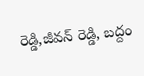రెడ్డి,జీవన్ రెడ్డి, బద్దం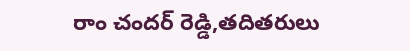రాం చందర్ రెడ్డి,తదితరులు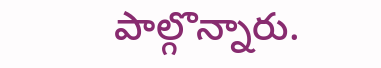పాల్గొన్నారు.